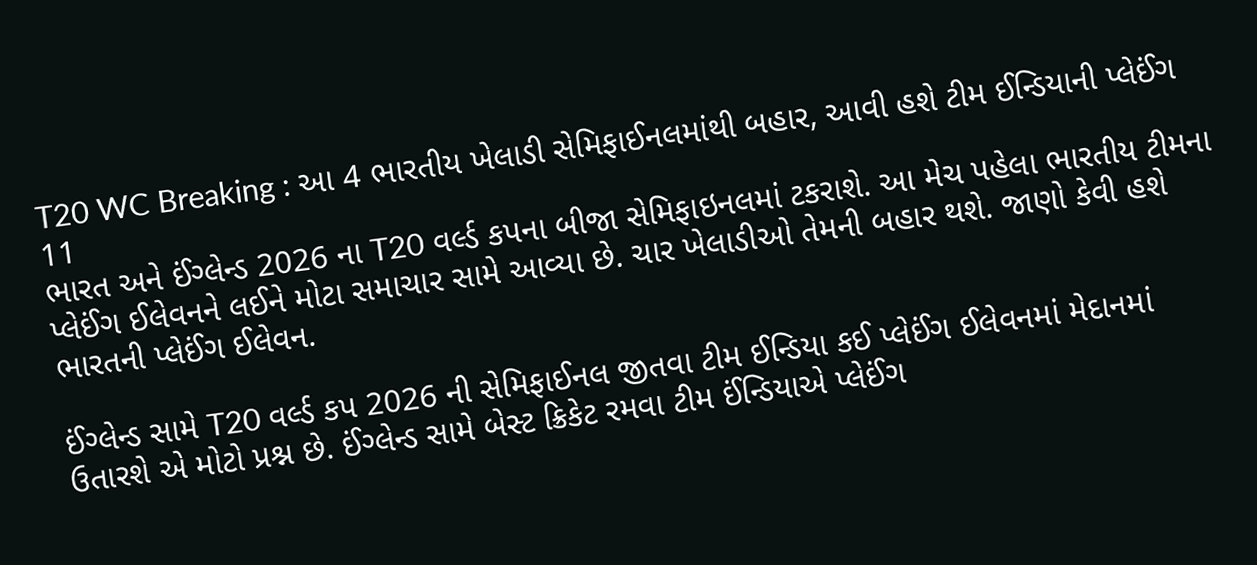T20 WC Breaking : આ 4 ભારતીય ખેલાડી સેમિફાઈનલમાંથી બહાર, આવી હશે ટીમ ઈન્ડિયાની પ્લેઈંગ 11
ભારત અને ઈંગ્લેન્ડ 2026 ના T20 વર્લ્ડ કપના બીજા સેમિફાઇનલમાં ટકરાશે. આ મેચ પહેલા ભારતીય ટીમના પ્લેઈંગ ઈલેવનને લઈને મોટા સમાચાર સામે આવ્યા છે. ચાર ખેલાડીઓ તેમની બહાર થશે. જાણો કેવી હશે ભારતની પ્લેઈંગ ઈલેવન.

ઈંગ્લેન્ડ સામે T20 વર્લ્ડ કપ 2026 ની સેમિફાઈનલ જીતવા ટીમ ઈન્ડિયા કઈ પ્લેઈંગ ઈલેવનમાં મેદાનમાં ઉતારશે એ મોટો પ્રશ્ન છે. ઈંગ્લેન્ડ સામે બેસ્ટ ક્રિકેટ રમવા ટીમ ઈંન્ડિયાએ પ્લેઈંગ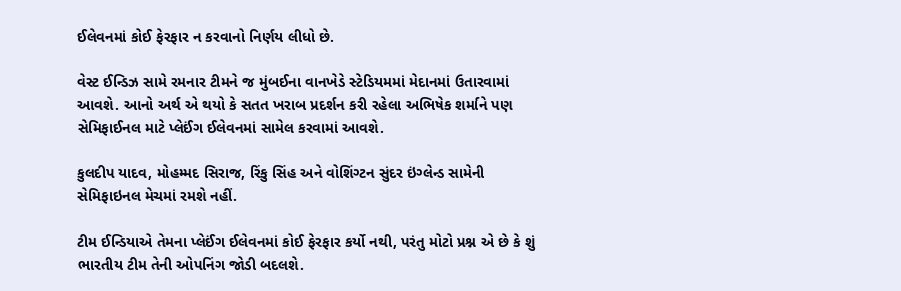ઈલેવનમાં કોઈ ફેરફાર ન કરવાનો નિર્ણય લીધો છે.

વેસ્ટ ઈન્ડિઝ સામે રમનાર ટીમને જ મુંબઈના વાનખેડે સ્ટેડિયમમાં મેદાનમાં ઉતારવામાં આવશે. આનો અર્થ એ થયો કે સતત ખરાબ પ્રદર્શન કરી રહેલા અભિષેક શર્માને પણ સેમિફાઈનલ માટે પ્લેઈંગ ઈલેવનમાં સામેલ કરવામાં આવશે.

કુલદીપ યાદવ, મોહમ્મદ સિરાજ, રિંકુ સિંહ અને વોશિંગ્ટન સુંદર ઇંગ્લેન્ડ સામેની સેમિફાઇનલ મેચમાં રમશે નહીં.

ટીમ ઈન્ડિયાએ તેમના પ્લેઈંગ ઈલેવનમાં કોઈ ફેરફાર કર્યો નથી, પરંતુ મોટો પ્રશ્ન એ છે કે શું ભારતીય ટીમ તેની ઓપનિંગ જોડી બદલશે.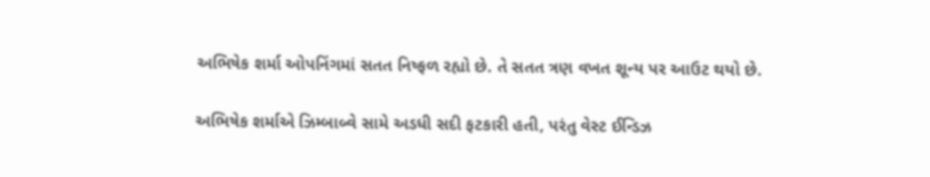અભિષેક શર્મા ઓપનિંગમાં સતત નિષ્ફળ રહ્યો છે. તે સતત ત્રણ વખત શૂન્ય પર આઉટ થયો છે.

અભિષેક શર્માએ ઝિમ્બાબ્વે સામે અડધી સદી ફટકારી હતી, પરંતુ વેસ્ટ ઈન્ડિઝ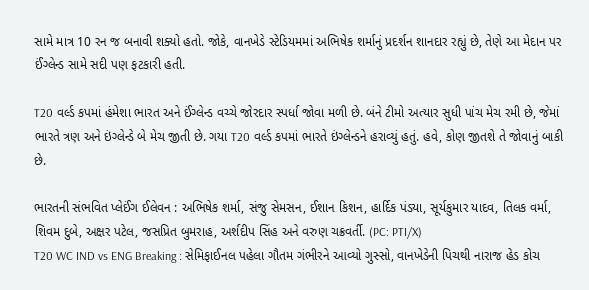સામે માત્ર 10 રન જ બનાવી શક્યો હતો. જોકે, વાનખેડે સ્ટેડિયમમાં અભિષેક શર્માનું પ્રદર્શન શાનદાર રહ્યું છે, તેણે આ મેદાન પર ઈંગ્લેન્ડ સામે સદી પણ ફટકારી હતી.

T20 વર્લ્ડ કપમાં હંમેશા ભારત અને ઈંગ્લેન્ડ વચ્ચે જોરદાર સ્પર્ધા જોવા મળી છે. બંને ટીમો અત્યાર સુધી પાંચ મેચ રમી છે, જેમાં ભારતે ત્રણ અને ઇંગ્લેન્ડે બે મેચ જીતી છે. ગયા T20 વર્લ્ડ કપમાં ભારતે ઇંગ્લેન્ડને હરાવ્યું હતું. હવે, કોણ જીતશે તે જોવાનું બાકી છે.

ભારતની સંભવિત પ્લેઈંગ ઈલેવન : અભિષેક શર્મા, સંજુ સેમસન, ઈશાન કિશન, હાર્દિક પંડ્યા, સૂર્યકુમાર યાદવ, તિલક વર્મા, શિવમ દુબે, અક્ષર પટેલ, જસપ્રિત બુમરાહ, અર્શદીપ સિંહ અને વરુણ ચક્રવર્તી. (PC: PTI/X)
T20 WC IND vs ENG Breaking : સેમિફાઈનલ પહેલા ગૌતમ ગંભીરને આવ્યો ગુસ્સો, વાનખેડેની પિચથી નારાજ હેડ કોચ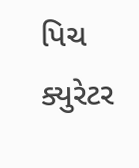પિચ ક્યુરેટર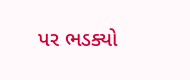પર ભડક્યો